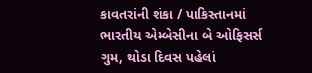કાવતરાંની શંકા / પાકિસ્તાનમાં ભારતીય એમ્બેસીના બે ઓફિસર્સ ગુમ, થોડા દિવસ પહેલાં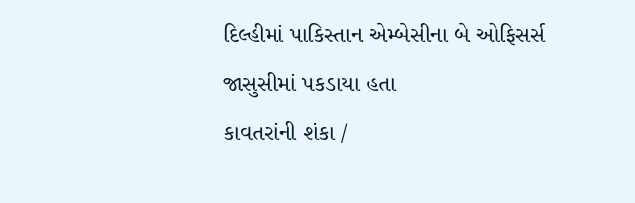દિલ્હીમાં પાકિસ્તાન એમ્બેસીના બે ઓફિસર્સ જાસુસીમાં પકડાયા હતા
કાવતરાંની શંકા /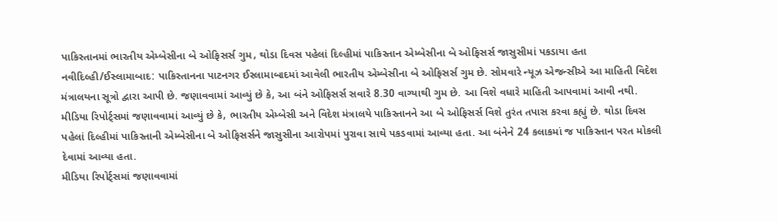પાકિસ્તાનમાં ભારતીય એમ્બેસીના બે ઓફિસર્સ ગુમ, થોડા દિવસ પહેલાં દિલ્હીમાં પાકિસ્તાન એમ્બેસીના બે ઓફિસર્સ જાસુસીમાં પકડાયા હતા
નવીદિલ્હી/ઈસ્લામાબાદ: પાકિસ્તાનના પાટનગર ઈસ્લામાબાદમાં આવેલી ભારતીય એમ્બેસીના બે ઓફિસર્સ ગુમ છે. સોમવારે ન્યૂઝ એજન્સીએ આ માહિતી વિદેશ મંત્રાલયના સૂત્રો દ્વારા આપી છે. જણાવવામાં આવ્યું છે કે, આ બંને ઓફિસર્સ સવારે 8.30 વાગ્યાથી ગુમ છે. આ વિશે વધારે માહિતી આપવામાં આવી નથી.
મીડિયા રિપોર્ટ્સમાં જણાવવામાં આવ્યું છે કે, ભારતીય એમ્બેસી અને વિદેશ મંત્રાલયે પાકિસ્તાનને આ બે ઓફિસર્સ વિશે તુરંત તપાસ કરવા કહ્યું છે. થોડા દિવસ પહેલાં દિલ્હીમાં પાકિસ્તાની એમ્બેસીના બે ઓફિસર્સને જાસુસીના આરોપમાં પુરાવા સાથે પકડવામાં આવ્યા હતા. આ બંનેને 24 કલાકમાં જ પાકિસ્તાન પરત મોકલી દેવામાં આવ્યા હતા.
મીડિયા રિપોર્ટ્સમાં જણાવવામાં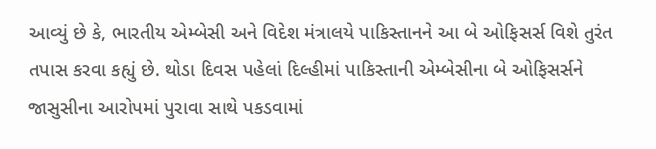આવ્યું છે કે, ભારતીય એમ્બેસી અને વિદેશ મંત્રાલયે પાકિસ્તાનને આ બે ઓફિસર્સ વિશે તુરંત તપાસ કરવા કહ્યું છે. થોડા દિવસ પહેલાં દિલ્હીમાં પાકિસ્તાની એમ્બેસીના બે ઓફિસર્સને જાસુસીના આરોપમાં પુરાવા સાથે પકડવામાં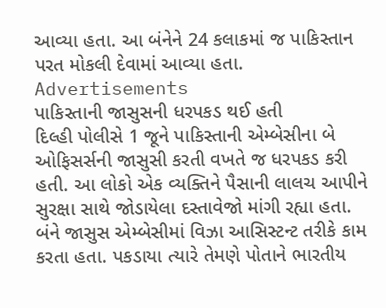આવ્યા હતા. આ બંનેને 24 કલાકમાં જ પાકિસ્તાન પરત મોકલી દેવામાં આવ્યા હતા.
Advertisements
પાકિસ્તાની જાસુસની ધરપકડ થઈ હતી
દિલ્હી પોલીસે 1 જૂને પાકિસ્તાની એમ્બેસીના બે ઓફિસર્સની જાસુસી કરતી વખતે જ ધરપકડ કરી હતી. આ લોકો એક વ્યક્તિને પૈસાની લાલચ આપીને સુરક્ષા સાથે જોડાયેલા દસ્તાવેજો માંગી રહ્યા હતા. બંને જાસુસ એમ્બેસીમાં વિઝા આસિસ્ટન્ટ તરીકે કામ કરતા હતા. પકડાયા ત્યારે તેમણે પોતાને ભારતીય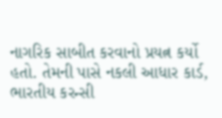નાગરિક સાબીત કરવાનો પ્રયત્ન કર્યો હતો. તેમની પાસે નકલી આધાર કાર્ડ, ભારતીય કરન્સી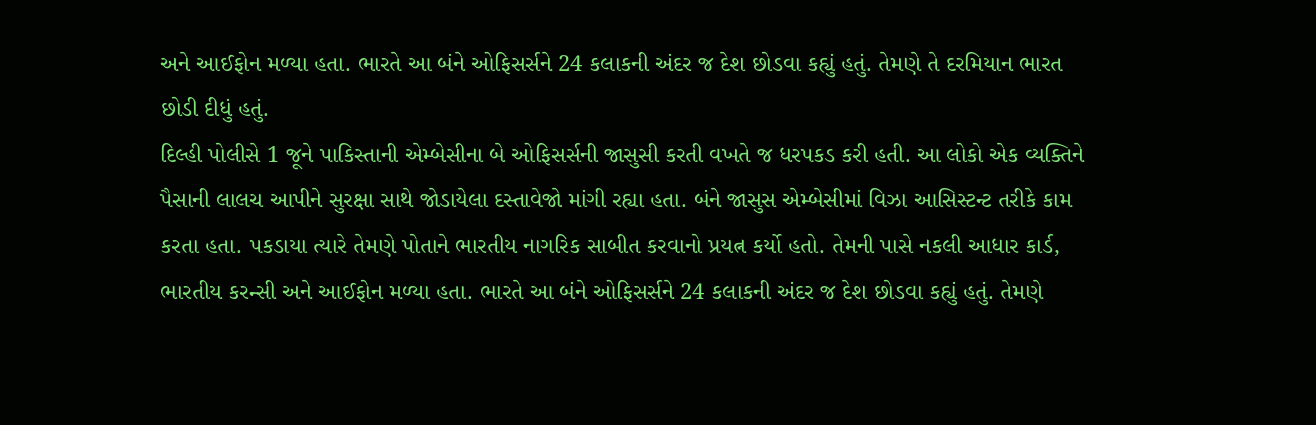અને આઈફોન મળ્યા હતા. ભારતે આ બંને ઓફિસર્સને 24 કલાકની અંદર જ દેશ છોડવા કહ્યું હતું. તેમણે તે દરમિયાન ભારત છોડી દીધું હતું.
દિલ્હી પોલીસે 1 જૂને પાકિસ્તાની એમ્બેસીના બે ઓફિસર્સની જાસુસી કરતી વખતે જ ધરપકડ કરી હતી. આ લોકો એક વ્યક્તિને પૈસાની લાલચ આપીને સુરક્ષા સાથે જોડાયેલા દસ્તાવેજો માંગી રહ્યા હતા. બંને જાસુસ એમ્બેસીમાં વિઝા આસિસ્ટન્ટ તરીકે કામ કરતા હતા. પકડાયા ત્યારે તેમણે પોતાને ભારતીય નાગરિક સાબીત કરવાનો પ્રયત્ન કર્યો હતો. તેમની પાસે નકલી આધાર કાર્ડ, ભારતીય કરન્સી અને આઈફોન મળ્યા હતા. ભારતે આ બંને ઓફિસર્સને 24 કલાકની અંદર જ દેશ છોડવા કહ્યું હતું. તેમણે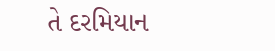તે દરમિયાન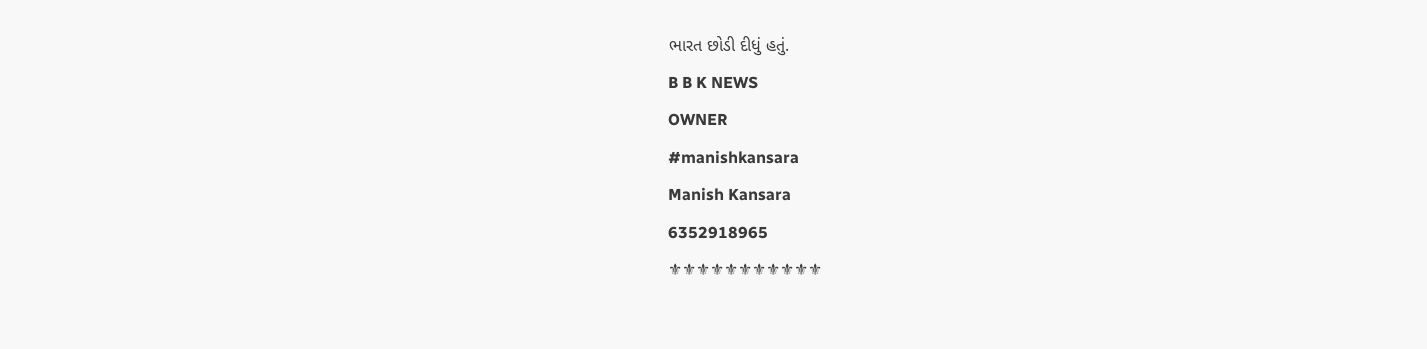ભારત છોડી દીધું હતું.
B B K NEWS
OWNER
#manishkansara
Manish Kansara
6352918965
⚜⚜⚜⚜⚜⚜⚜⚜⚜⚜⚜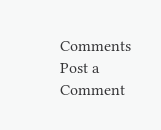Comments
Post a Comment